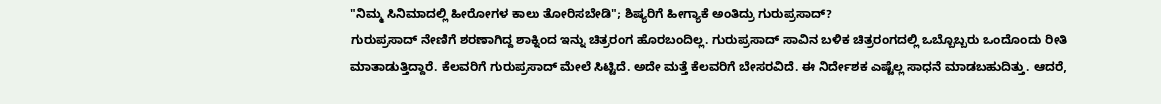"ನಿಮ್ಮ ಸಿನಿಮಾದಲ್ಲಿ ಹೀರೋಗಳ ಕಾಲು ತೋರಿಸಬೇಡಿ"; ಶಿಷ್ಯರಿಗೆ ಹೀಗ್ಯಾಕೆ ಅಂತಿದ್ರು ಗುರುಪ್ರಸಾದ್?
ಗುರುಪ್ರಸಾದ್ ನೇಣಿಗೆ ಶರಣಾಗಿದ್ದ ಶಾಕ್ನಿಂದ ಇನ್ನು ಚಿತ್ರರಂಗ ಹೊರಬಂದಿಲ್ಲ. ಗುರುಪ್ರಸಾದ್ ಸಾವಿನ ಬಳಿಕ ಚಿತ್ರರಂಗದಲ್ಲಿ ಒಬ್ಬೊಬ್ಬರು ಒಂದೊಂದು ರೀತಿ ಮಾತಾಡುತ್ತಿದ್ದಾರೆ. ಕೆಲವರಿಗೆ ಗುರುಪ್ರಸಾದ್ ಮೇಲೆ ಸಿಟ್ಟಿದೆ. ಅದೇ ಮತ್ತೆ ಕೆಲವರಿಗೆ ಬೇಸರವಿದೆ. ಈ ನಿರ್ದೇಶಕ ಎಷ್ಟೆಲ್ಲ ಸಾಧನೆ ಮಾಡಬಹುದಿತ್ತು. ಆದರೆ,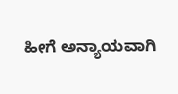ಹೀಗೆ ಅನ್ಯಾಯವಾಗಿ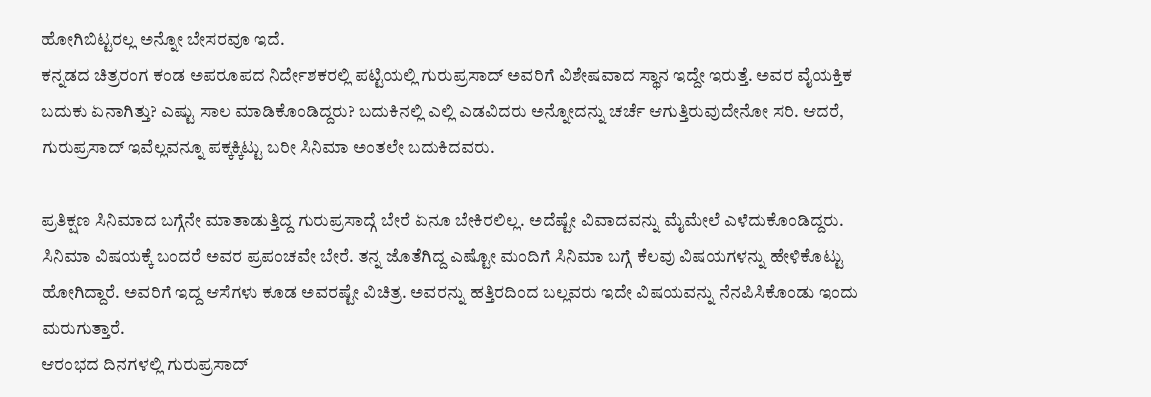ಹೋಗಿಬಿಟ್ಟರಲ್ಲ ಅನ್ನೋ ಬೇಸರವೂ ಇದೆ.
ಕನ್ನಡದ ಚಿತ್ರರಂಗ ಕಂಡ ಅಪರೂಪದ ನಿರ್ದೇಶಕರಲ್ಲಿ ಪಟ್ಟಿಯಲ್ಲಿ ಗುರುಪ್ರಸಾದ್ ಅವರಿಗೆ ವಿಶೇಷವಾದ ಸ್ಥಾನ ಇದ್ದೇ ಇರುತ್ತೆ. ಅವರ ವೈಯಕ್ತಿಕ ಬದುಕು ಏನಾಗಿತ್ತು? ಎಷ್ಟು ಸಾಲ ಮಾಡಿಕೊಂಡಿದ್ದರು? ಬದುಕಿನಲ್ಲಿ ಎಲ್ಲಿ ಎಡವಿದರು ಅನ್ನೋದನ್ನು ಚರ್ಚೆ ಆಗುತ್ತಿರುವುದೇನೋ ಸರಿ. ಆದರೆ, ಗುರುಪ್ರಸಾದ್ ಇವೆಲ್ಲವನ್ನೂ ಪಕ್ಕಕ್ಕಿಟ್ಟು ಬರೀ ಸಿನಿಮಾ ಅಂತಲೇ ಬದುಕಿದವರು.

ಪ್ರತಿಕ್ಷಣ ಸಿನಿಮಾದ ಬಗ್ಗೆನೇ ಮಾತಾಡುತ್ತಿದ್ದ ಗುರುಪ್ರಸಾದ್ಗೆ ಬೇರೆ ಏನೂ ಬೇಕಿರಲಿಲ್ಲ. ಅದೆಷ್ಟೇ ವಿವಾದವನ್ನು ಮೈಮೇಲೆ ಎಳೆದುಕೊಂಡಿದ್ದರು. ಸಿನಿಮಾ ವಿಷಯಕ್ಕೆ ಬಂದರೆ ಅವರ ಪ್ರಪಂಚವೇ ಬೇರೆ. ತನ್ನ ಜೊತೆಗಿದ್ದ ಎಷ್ಟೋ ಮಂದಿಗೆ ಸಿನಿಮಾ ಬಗ್ಗೆ ಕೆಲವು ವಿಷಯಗಳನ್ನು ಹೇಳಿಕೊಟ್ಟು ಹೋಗಿದ್ದಾರೆ. ಅವರಿಗೆ ಇದ್ದ ಆಸೆಗಳು ಕೂಡ ಅವರಷ್ಟೇ ವಿಚಿತ್ರ. ಅವರನ್ನು ಹತ್ತಿರದಿಂದ ಬಲ್ಲವರು ಇದೇ ವಿಷಯವನ್ನು ನೆನಪಿಸಿಕೊಂಡು ಇಂದು ಮರುಗುತ್ತಾರೆ.
ಆರಂಭದ ದಿನಗಳಲ್ಲಿ ಗುರುಪ್ರಸಾದ್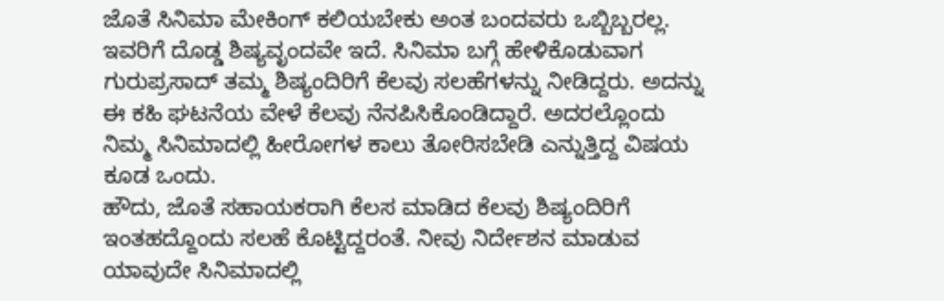ಜೊತೆ ಸಿನಿಮಾ ಮೇಕಿಂಗ್ ಕಲಿಯಬೇಕು ಅಂತ ಬಂದವರು ಒಬ್ಬಿಬ್ಬರಲ್ಲ. ಇವರಿಗೆ ದೊಡ್ಡ ಶಿಷ್ಯವೃಂದವೇ ಇದೆ. ಸಿನಿಮಾ ಬಗ್ಗೆ ಹೇಳಿಕೊಡುವಾಗ ಗುರುಪ್ರಸಾದ್ ತಮ್ಮ ಶಿಷ್ಯಂದಿರಿಗೆ ಕೆಲವು ಸಲಹೆಗಳನ್ನು ನೀಡಿದ್ದರು. ಅದನ್ನು ಈ ಕಹಿ ಘಟನೆಯ ವೇಳೆ ಕೆಲವು ನೆನಪಿಸಿಕೊಂಡಿದ್ದಾರೆ. ಅದರಲ್ಲೊಂದು ನಿಮ್ಮ ಸಿನಿಮಾದಲ್ಲಿ ಹೀರೋಗಳ ಕಾಲು ತೋರಿಸಬೇಡಿ ಎನ್ನುತ್ತಿದ್ದ ವಿಷಯ ಕೂಡ ಒಂದು.
ಹೌದು, ಜೊತೆ ಸಹಾಯಕರಾಗಿ ಕೆಲಸ ಮಾಡಿದ ಕೆಲವು ಶಿಷ್ಯಂದಿರಿಗೆ ಇಂತಹದ್ದೊಂದು ಸಲಹೆ ಕೊಟ್ಟಿದ್ದರಂತೆ. ನೀವು ನಿರ್ದೇಶನ ಮಾಡುವ ಯಾವುದೇ ಸಿನಿಮಾದಲ್ಲಿ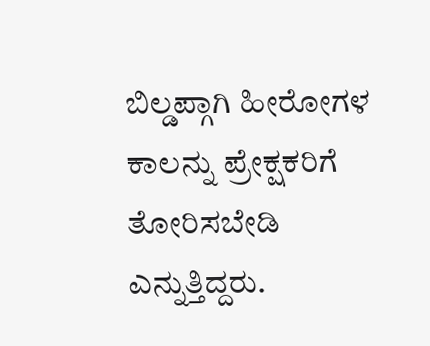ಬಿಲ್ಡಪ್ಗಾಗಿ ಹೀರೋಗಳ ಕಾಲನ್ನು ಪ್ರೇಕ್ಷಕರಿಗೆ ತೋರಿಸಬೇಡಿ ಎನ್ನುತ್ತಿದ್ದರು.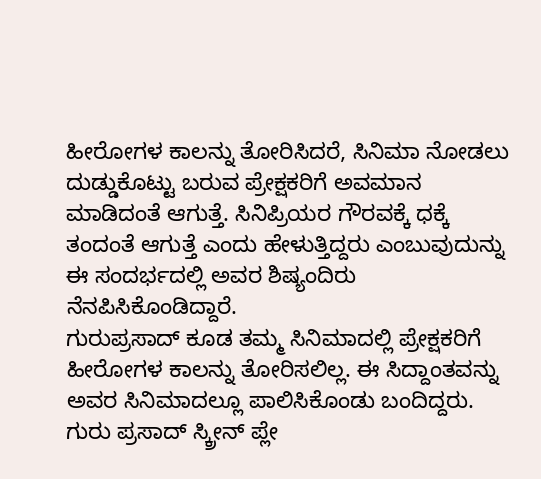ಹೀರೋಗಳ ಕಾಲನ್ನು ತೋರಿಸಿದರೆ, ಸಿನಿಮಾ ನೋಡಲು ದುಡ್ಡುಕೊಟ್ಟು ಬರುವ ಪ್ರೇಕ್ಷಕರಿಗೆ ಅವಮಾನ ಮಾಡಿದಂತೆ ಆಗುತ್ತೆ. ಸಿನಿಪ್ರಿಯರ ಗೌರವಕ್ಕೆ ಧಕ್ಕೆ ತಂದಂತೆ ಆಗುತ್ತೆ ಎಂದು ಹೇಳುತ್ತಿದ್ದರು ಎಂಬುವುದುನ್ನು ಈ ಸಂದರ್ಭದಲ್ಲಿ ಅವರ ಶಿಷ್ಯಂದಿರು ನೆನಪಿಸಿಕೊಂಡಿದ್ದಾರೆ.
ಗುರುಪ್ರಸಾದ್ ಕೂಡ ತಮ್ಮ ಸಿನಿಮಾದಲ್ಲಿ ಪ್ರೇಕ್ಷಕರಿಗೆ ಹೀರೋಗಳ ಕಾಲನ್ನು ತೋರಿಸಲಿಲ್ಲ. ಈ ಸಿದ್ದಾಂತವನ್ನು ಅವರ ಸಿನಿಮಾದಲ್ಲೂ ಪಾಲಿಸಿಕೊಂಡು ಬಂದಿದ್ದರು. ಗುರು ಪ್ರಸಾದ್ ಸ್ಕ್ರೀನ್ ಪ್ಲೇ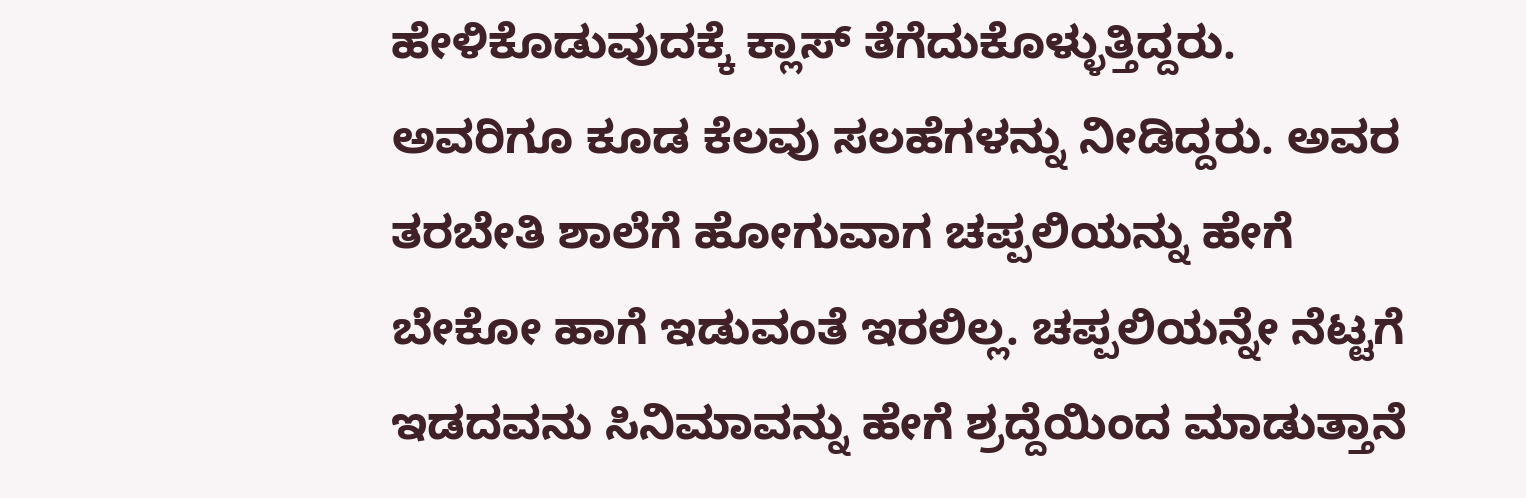ಹೇಳಿಕೊಡುವುದಕ್ಕೆ ಕ್ಲಾಸ್ ತೆಗೆದುಕೊಳ್ಳುತ್ತಿದ್ದರು. ಅವರಿಗೂ ಕೂಡ ಕೆಲವು ಸಲಹೆಗಳನ್ನು ನೀಡಿದ್ದರು. ಅವರ ತರಬೇತಿ ಶಾಲೆಗೆ ಹೋಗುವಾಗ ಚಪ್ಪಲಿಯನ್ನು ಹೇಗೆ ಬೇಕೋ ಹಾಗೆ ಇಡುವಂತೆ ಇರಲಿಲ್ಲ. ಚಪ್ಪಲಿಯನ್ನೇ ನೆಟ್ಟಗೆ ಇಡದವನು ಸಿನಿಮಾವನ್ನು ಹೇಗೆ ಶ್ರದ್ದೆಯಿಂದ ಮಾಡುತ್ತಾನೆ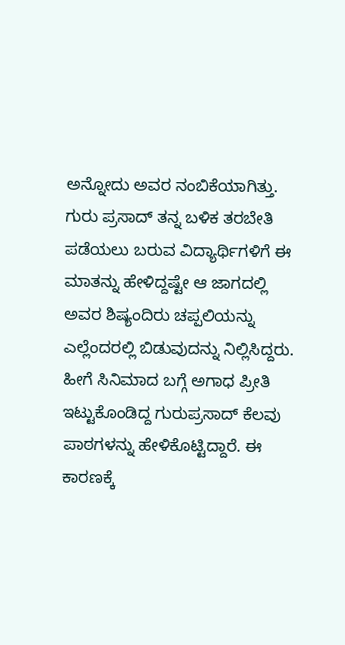ಅನ್ನೋದು ಅವರ ನಂಬಿಕೆಯಾಗಿತ್ತು.
ಗುರು ಪ್ರಸಾದ್ ತನ್ನ ಬಳಿಕ ತರಬೇತಿ ಪಡೆಯಲು ಬರುವ ವಿದ್ಯಾರ್ಥಿಗಳಿಗೆ ಈ ಮಾತನ್ನು ಹೇಳಿದ್ದಷ್ಟೇ ಆ ಜಾಗದಲ್ಲಿ ಅವರ ಶಿಷ್ಯಂದಿರು ಚಪ್ಪಲಿಯನ್ನು ಎಲ್ಲೆಂದರಲ್ಲಿ ಬಿಡುವುದನ್ನು ನಿಲ್ಲಿಸಿದ್ದರು. ಹೀಗೆ ಸಿನಿಮಾದ ಬಗ್ಗೆ ಅಗಾಧ ಪ್ರೀತಿ ಇಟ್ಟುಕೊಂಡಿದ್ದ ಗುರುಪ್ರಸಾದ್ ಕೆಲವು ಪಾಠಗಳನ್ನು ಹೇಳಿಕೊಟ್ಟಿದ್ದಾರೆ. ಈ ಕಾರಣಕ್ಕೆ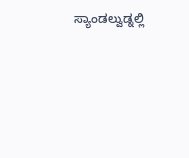ಸ್ಯಾಂಡಲ್ವುಡ್ನಲ್ಲಿ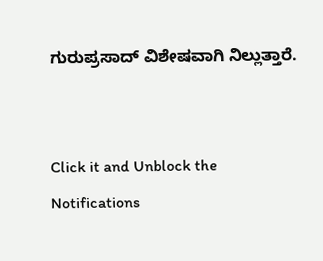ಗುರುಪ್ರಸಾದ್ ವಿಶೇಷವಾಗಿ ನಿಲ್ಲುತ್ತಾರೆ.


Click it and Unblock the Notifications